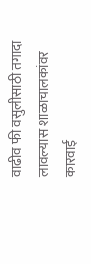वाढीव फी वसुलीसाठी तगादा लावल्यास शाळाचालकांवर कारवाई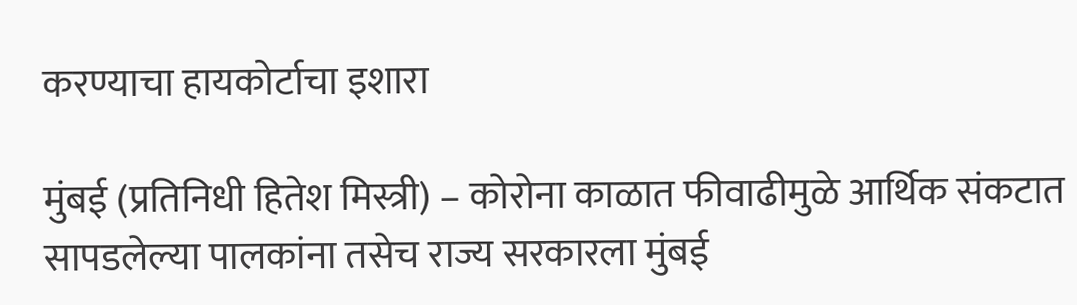करण्याचा हायकोर्टाचा इशारा

मुंबई (प्रतिनिधी हितेश मिस्त्री) – कोरोना काळात फीवाढीमुळे आर्थिक संकटात सापडलेल्या पालकांना तसेच राज्य सरकारला मुंबई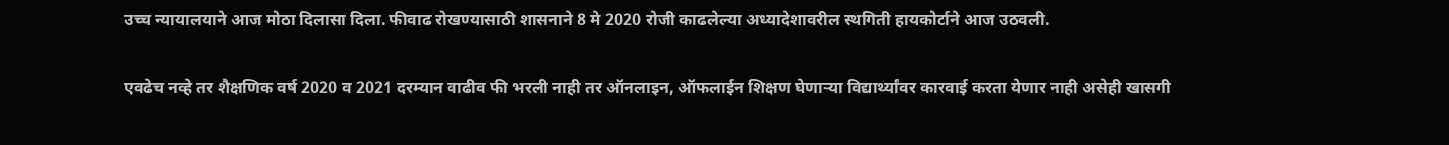उच्च न्यायालयाने आज मोठा दिलासा दिला. फीवाढ रोखण्यासाठी शासनाने 8 मे 2020 रोजी काढलेल्या अध्यादेशावरील स्थगिती हायकोर्टाने आज उठवली.

एवढेच नव्हे तर शैक्षणिक वर्ष 2020 व 2021 दरम्यान वाढीव फी भरली नाही तर ऑनलाइन, ऑफलाईन शिक्षण घेणाऱ्या विद्यार्थ्यांवर कारवाई करता येणार नाही असेही खासगी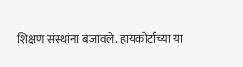शिक्षण संस्थांना बजावले. हायकोर्टाच्या या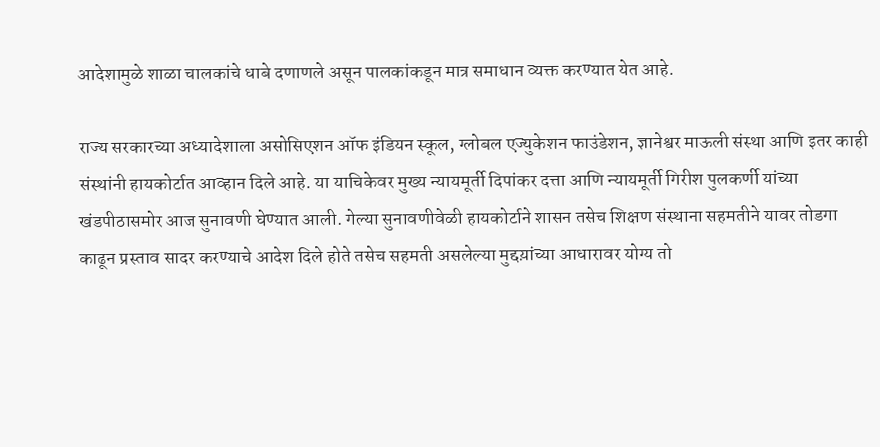आदेशामुळे शाळा चालकांचे धाबे दणाणले असून पालकांकडून मात्र समाधान व्यक्त करण्यात येत आहे.

राज्य सरकारच्या अध्यादेशाला असोसिएशन ऑफ इंडियन स्कूल, ग्लोबल एज्युकेशन फाउंडेशन, ज्ञानेश्वर माऊली संस्था आणि इतर काही संस्थांनी हायकोर्टात आव्हान दिले आहे. या याचिकेवर मुख्य न्यायमूर्ती दिपांकर दत्ता आणि न्यायमूर्ती गिरीश पुलकर्णी यांच्या खंडपीठासमोर आज सुनावणी घेण्यात आली. गेल्या सुनावणीवेळी हायकोर्टाने शासन तसेच शिक्षण संस्थाना सहमतीने यावर तोडगा काढून प्रस्ताव सादर करण्याचे आदेश दिले होते तसेच सहमती असलेल्या मुद्दय़ांच्या आधारावर योग्य तो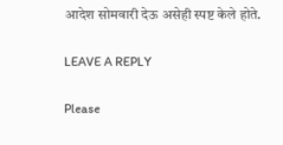आदेश सोमवारी देऊ असेही स्पष्ट केले होते.

LEAVE A REPLY

Please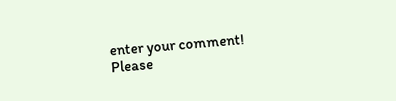enter your comment!
Please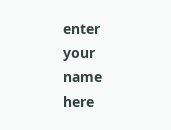enter your name here